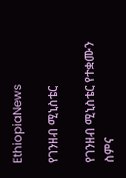EthiopiaNews

የገንዘብ ሚኒስቴር

የገንዘብ ሚኒስቴር የተቋሙን ስምና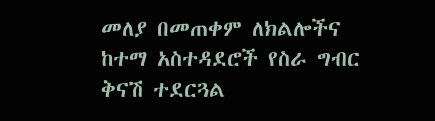መለያ በመጠቀም ለክልሎችና ከተማ አስተዳደሮች የስራ ግብር ቅናሽ ተደርጓል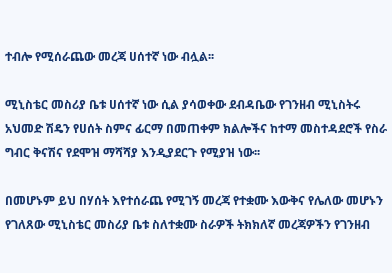ተብሎ የሚሰራጨው መረጃ ሀሰተኛ ነው ብሏል፡፡

ሚኒስቴር መስሪያ ቤቱ ሀሰተኛ ነው ሲል ያሳወቀው ደብዳቤው የገንዘብ ሚኒስትሩ አህመድ ሽዴን የሀሰት ስምና ፊርማ በመጠቀም ክልሎችና ከተማ መስተዳደሮች የስራ ግብር ቅናሽና የደሞዝ ማሻሻያ እንዲያደርጉ የሚያዝ ነው፡፡

በመሆኑም ይህ በሃሰት እየተሰራጨ የሚገኝ መረጃ የተቋሙ እውቅና የሌለው መሆኑን የገለጸው ሚኒስቴር መስሪያ ቤቱ ስለተቋሙ ስራዎች ትክክለኛ መረጃዎችን የገንዘብ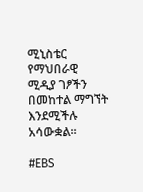ሚኒስቴር የማህበራዊ ሚዲያ ገፆችን  በመከተል ማግኘት እንደሚችሉ አሳውቋል፡፡

#EBS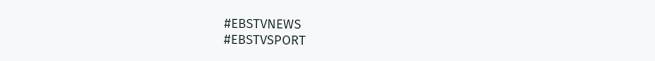#EBSTVNEWS
#EBSTVSPORT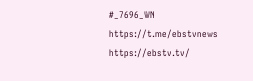#_7696_WN
https://t.me/ebstvnews
https://ebstv.tv/